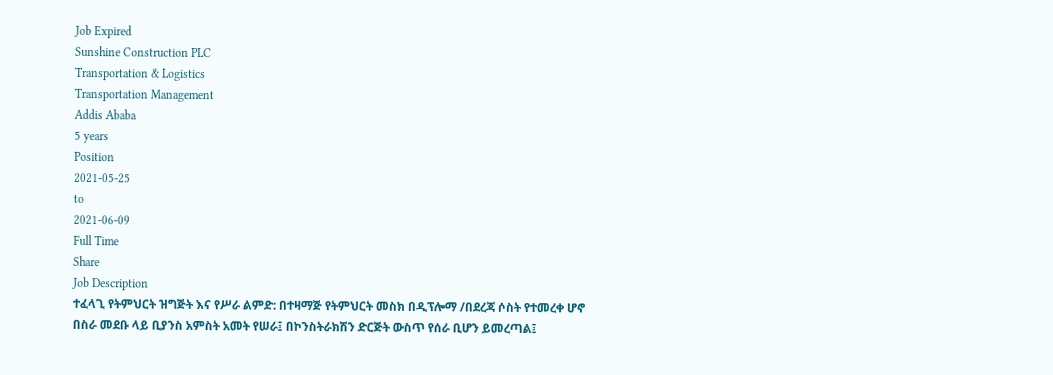Job Expired
Sunshine Construction PLC
Transportation & Logistics
Transportation Management
Addis Ababa
5 years
Position
2021-05-25
to
2021-06-09
Full Time
Share
Job Description
ተፈላጊ የትምህርት ዝግጅት እና የሥራ ልምድ: በተዛማጅ የትምህርት መስክ በዲፕሎማ /በደረጃ ሶስት የተመረቀ ሆኖ በስራ መደቡ ላይ ቢያንስ አምስት አመት የሠራ፤ በኮንስትራክሽን ድርጅት ውስጥ የሰራ ቢሆን ይመረጣል፤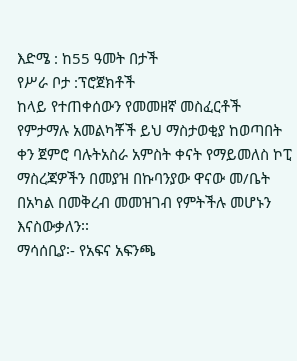እድሜ : ከ55 ዓመት በታች
የሥራ ቦታ :ፕሮጀክቶች
ከላይ የተጠቀሰውን የመመዘኛ መስፈርቶች የምታማሉ አመልካቾች ይህ ማስታወቂያ ከወጣበት ቀን ጀምሮ ባሉትአስራ አምስት ቀናት የማይመለስ ኮፒ ማስረጃዎችን በመያዝ በኩባንያው ዋናው መ/ቤት በአካል በመቅረብ መመዝገብ የምትችሉ መሆኑን እናስውቃለን፡፡
ማሳሰቢያ፡- የአፍና አፍንጫ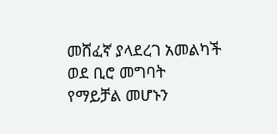መሸፈኛ ያላደረገ አመልካች ወደ ቢሮ መግባት የማይቻል መሆኑን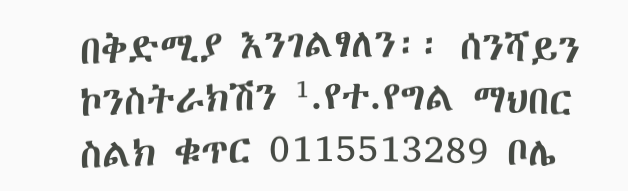በቅድሚያ እንገልፃለን፡፡ ሰንሻይን ኮንስትራክሽን ¹.የተ.የግል ማህበር ስልክ ቁጥር 0115513289 ቦሌ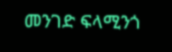መንገድ ፍላሚንጎ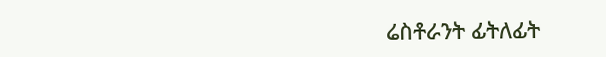ሬስቶራንት ፊትለፊት